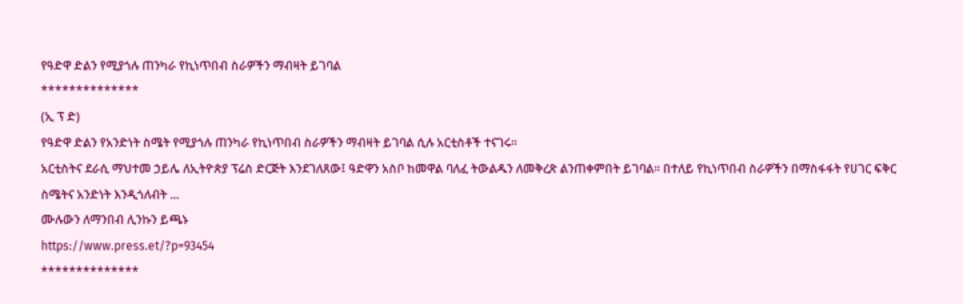የዓድዋ ድልን የሚያጎሉ ጠንካራ የኪነጥበብ ስራዎችን ማብዛት ይገባል
**************
(ኢ ፕ ድ)
የዓድዋ ድልን የአንድነት ስሜት የሚያጎሉ ጠንካራ የኪነጥበብ ስራዎችን ማብዛት ይገባል ሲሉ አርቲስቶች ተናገሩ።
አርቲስትና ደራሲ ማህተመ ኃይሌ ለኢትዮጵያ ፕሬስ ድርጅት እንደገለጸው፤ ዓድዋን አስቦ ከመዋል ባለፈ ትውልዱን ለመቅረጽ ልንጠቀምበት ይገባል። በተለይ የኪነጥበብ ስራዎችን በማስፋፋት የሀገር ፍቅር ስሜትና አንድነት እንዲጎለብት ...
ሙሉውን ለማንበብ ሊንኩን ይጫኑ
https://www.press.et/?p=93454
**************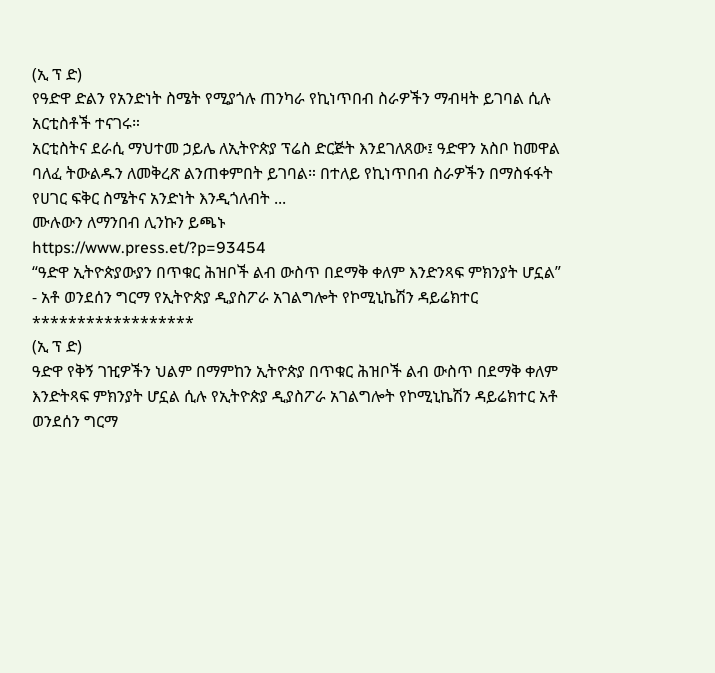(ኢ ፕ ድ)
የዓድዋ ድልን የአንድነት ስሜት የሚያጎሉ ጠንካራ የኪነጥበብ ስራዎችን ማብዛት ይገባል ሲሉ አርቲስቶች ተናገሩ።
አርቲስትና ደራሲ ማህተመ ኃይሌ ለኢትዮጵያ ፕሬስ ድርጅት እንደገለጸው፤ ዓድዋን አስቦ ከመዋል ባለፈ ትውልዱን ለመቅረጽ ልንጠቀምበት ይገባል። በተለይ የኪነጥበብ ስራዎችን በማስፋፋት የሀገር ፍቅር ስሜትና አንድነት እንዲጎለብት ...
ሙሉውን ለማንበብ ሊንኩን ይጫኑ
https://www.press.et/?p=93454
“ዓድዋ ኢትዮጵያውያን በጥቁር ሕዝቦች ልብ ውስጥ በደማቅ ቀለም እንድንጻፍ ምክንያት ሆኗል”
- አቶ ወንደሰን ግርማ የኢትዮጵያ ዲያስፖራ አገልግሎት የኮሚኒኬሽን ዳይሬክተር
******************
(ኢ ፕ ድ)
ዓድዋ የቅኝ ገዢዎችን ህልም በማምከን ኢትዮጵያ በጥቁር ሕዝቦች ልብ ውስጥ በደማቅ ቀለም እንድትጻፍ ምክንያት ሆኗል ሲሉ የኢትዮጵያ ዲያስፖራ አገልግሎት የኮሚኒኬሽን ዳይሬክተር አቶ ወንደሰን ግርማ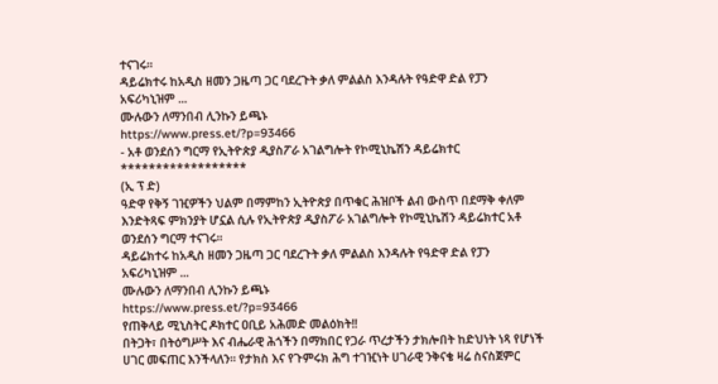ተናገሩ።
ዳይሬክተሩ ከአዲስ ዘመን ጋዜጣ ጋር ባደረጉት ቃለ ምልልስ እንዳሉት የዓድዋ ድል የፓን አፍሪካኒዝም ...
ሙሉውን ለማንበብ ሊንኩን ይጫኑ
https://www.press.et/?p=93466
- አቶ ወንደሰን ግርማ የኢትዮጵያ ዲያስፖራ አገልግሎት የኮሚኒኬሽን ዳይሬክተር
******************
(ኢ ፕ ድ)
ዓድዋ የቅኝ ገዢዎችን ህልም በማምከን ኢትዮጵያ በጥቁር ሕዝቦች ልብ ውስጥ በደማቅ ቀለም እንድትጻፍ ምክንያት ሆኗል ሲሉ የኢትዮጵያ ዲያስፖራ አገልግሎት የኮሚኒኬሽን ዳይሬክተር አቶ ወንደሰን ግርማ ተናገሩ።
ዳይሬክተሩ ከአዲስ ዘመን ጋዜጣ ጋር ባደረጉት ቃለ ምልልስ እንዳሉት የዓድዋ ድል የፓን አፍሪካኒዝም ...
ሙሉውን ለማንበብ ሊንኩን ይጫኑ
https://www.press.et/?p=93466
የጠቅላይ ሚኒስትር ዶክተር ዐቢይ አሕመድ መልዕክት‼
በትጋት፣ በትዕግሥት እና ብሔራዊ ሕጎችን በማክበር የጋራ ጥረታችን ታክሎበት ከድህነት ነጻ የሆነች ሀገር መፍጠር እንችላለን። የታክስ እና የጉምሩክ ሕግ ተገዢነት ሀገራዊ ንቅናቄ ዛሬ ስናስጀምር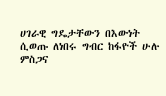ሀገራዊ ግዴታቸውን በእውነት ሲወጡ ለነበሩ ግብር ከፋዮች ሁሉ ምስጋና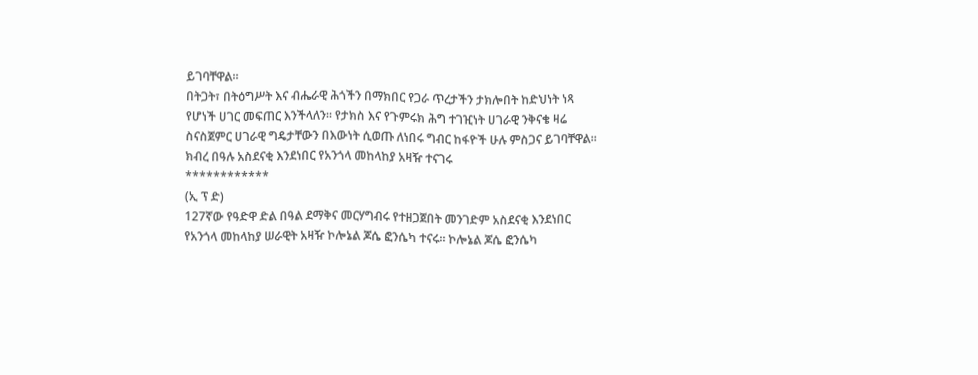ይገባቸዋል።
በትጋት፣ በትዕግሥት እና ብሔራዊ ሕጎችን በማክበር የጋራ ጥረታችን ታክሎበት ከድህነት ነጻ የሆነች ሀገር መፍጠር እንችላለን። የታክስ እና የጉምሩክ ሕግ ተገዢነት ሀገራዊ ንቅናቄ ዛሬ ስናስጀምር ሀገራዊ ግዴታቸውን በእውነት ሲወጡ ለነበሩ ግብር ከፋዮች ሁሉ ምስጋና ይገባቸዋል።
ክብረ በዓሉ አስደናቂ እንደነበር የአንጎላ መከላከያ አዛዥ ተናገሩ
************
(ኢ ፕ ድ)
127ኛው የዓድዋ ድል በዓል ደማቅና መርሃግብሩ የተዘጋጀበት መንገድም አስደናቂ እንደነበር የአንጎላ መከላከያ ሠራዊት አዛዥ ኮሎኔል ጆሴ ፎንሴካ ተናሩ። ኮሎኔል ጆሴ ፎንሴካ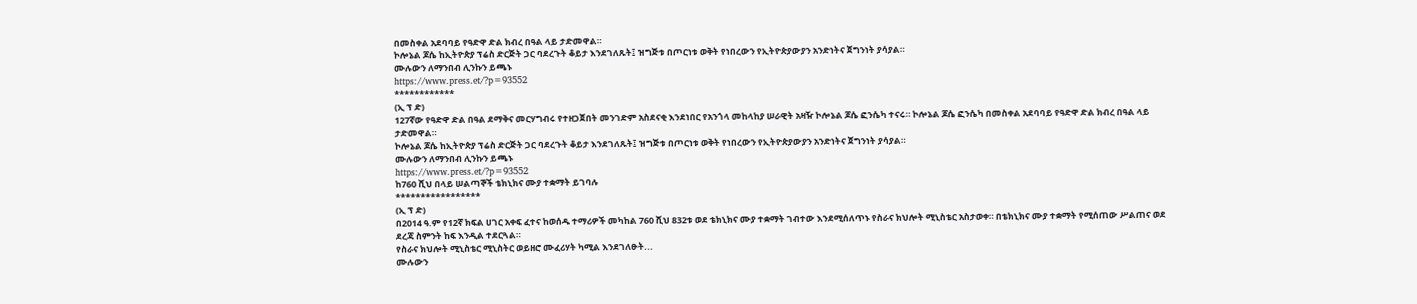በመስቀል አደባባይ የዓድዋ ድል ክብረ በዓል ላይ ታድመዋል።
ኮሎኔል ጆሴ ከኢትዮጵያ ፕሬስ ድርጅት ጋር ባደረጉት ቆይታ እንደገለጹት፤ ዝግጅቱ በጦርነቱ ወቅት የነበረውን የኢትዮጵያውያን አንድነትና ጀግንነት ያሳያል።
ሙሉውን ለማንበብ ሊንኩን ይጫኑ
https://www.press.et/?p=93552
************
(ኢ ፕ ድ)
127ኛው የዓድዋ ድል በዓል ደማቅና መርሃግብሩ የተዘጋጀበት መንገድም አስደናቂ እንደነበር የአንጎላ መከላከያ ሠራዊት አዛዥ ኮሎኔል ጆሴ ፎንሴካ ተናሩ። ኮሎኔል ጆሴ ፎንሴካ በመስቀል አደባባይ የዓድዋ ድል ክብረ በዓል ላይ ታድመዋል።
ኮሎኔል ጆሴ ከኢትዮጵያ ፕሬስ ድርጅት ጋር ባደረጉት ቆይታ እንደገለጹት፤ ዝግጅቱ በጦርነቱ ወቅት የነበረውን የኢትዮጵያውያን አንድነትና ጀግንነት ያሳያል።
ሙሉውን ለማንበብ ሊንኩን ይጫኑ
https://www.press.et/?p=93552
ከ760 ሺህ በላይ ሠልጣኞች ቴክኒክና ሙያ ተቋማት ይገባሉ
*****************
(ኢ ፕ ድ)
በ2014 ዓ.ም የ12ኛ ክፍል ሀገር አቀፍ ፈተና ከወሰዱ ተማሪዎች መካከል 760 ሺህ 832ቱ ወደ ቴክኒክና ሙያ ተቋማት ገብተው እንደሚሰለጥኑ የስራና ክህሎት ሚኒስቴር አስታወቀ። በቴክኒክና ሙያ ተቋማት የሚሰጠው ሥልጠና ወደ ደረጃ ስምንት ከፍ እንዲል ተደርጓል።
የስራና ክህሎት ሚኒስቴር ሚኒስትር ወይዘሮ ሙፈሪሃት ካሚል እንደገለፁት...
ሙሉውን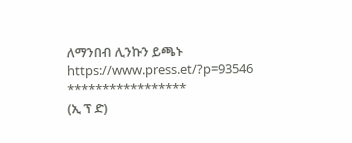ለማንበብ ሊንኩን ይጫኑ
https://www.press.et/?p=93546
*****************
(ኢ ፕ ድ)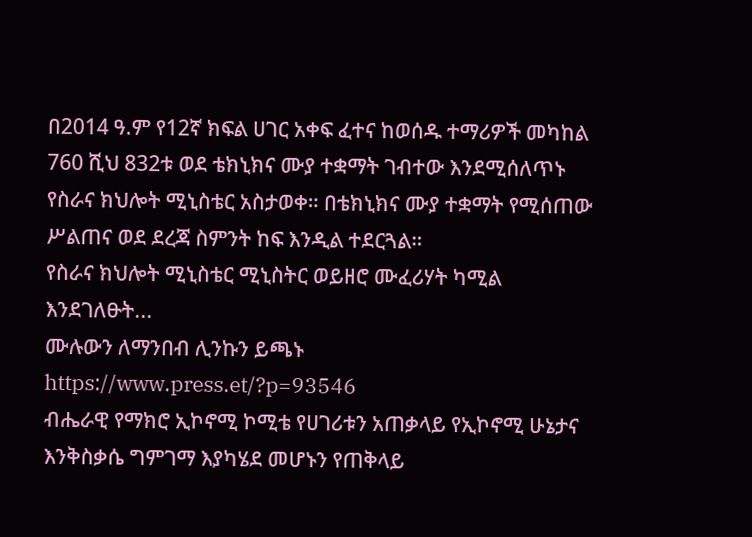በ2014 ዓ.ም የ12ኛ ክፍል ሀገር አቀፍ ፈተና ከወሰዱ ተማሪዎች መካከል 760 ሺህ 832ቱ ወደ ቴክኒክና ሙያ ተቋማት ገብተው እንደሚሰለጥኑ የስራና ክህሎት ሚኒስቴር አስታወቀ። በቴክኒክና ሙያ ተቋማት የሚሰጠው ሥልጠና ወደ ደረጃ ስምንት ከፍ እንዲል ተደርጓል።
የስራና ክህሎት ሚኒስቴር ሚኒስትር ወይዘሮ ሙፈሪሃት ካሚል እንደገለፁት...
ሙሉውን ለማንበብ ሊንኩን ይጫኑ
https://www.press.et/?p=93546
ብሔራዊ የማክሮ ኢኮኖሚ ኮሚቴ የሀገሪቱን አጠቃላይ የኢኮኖሚ ሁኔታና እንቅስቃሴ ግምገማ እያካሄደ መሆኑን የጠቅላይ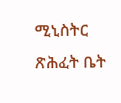ሚኒስትር ጽሕፈት ቤት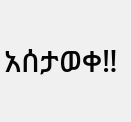አሰታወቀ‼